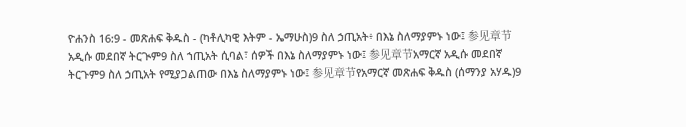ዮሐንስ 16:9 - መጽሐፍ ቅዱስ - (ካቶሊካዊ እትም - ኤማሁስ)9 ስለ ኃጢአት፥ በእኔ ስለማያምኑ ነው፤ 参见章节አዲሱ መደበኛ ትርጒም9 ስለ ኀጢአት ሲባል፣ ሰዎች በእኔ ስለማያምኑ ነው፤ 参见章节አማርኛ አዲሱ መደበኛ ትርጉም9 ስለ ኃጢአት የሚያጋልጠው በእኔ ስለማያምኑ ነው፤ 参见章节የአማርኛ መጽሐፍ ቅዱስ (ሰማንያ አሃዱ)9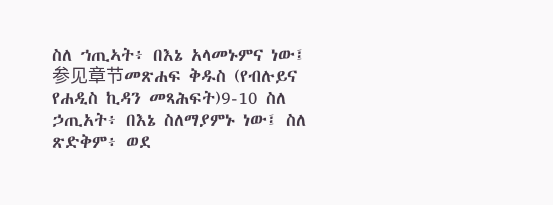ስለ ኀጢኣት፥ በእኔ አላመኑምና ነው፤ 参见章节መጽሐፍ ቅዱስ (የብሉይና የሐዲስ ኪዳን መጻሕፍት)9-10 ስለ ኃጢአት፥ በእኔ ስለማያምኑ ነው፤ ስለ ጽድቅም፥ ወደ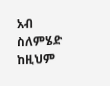አብ ስለምሄድ ከዚህም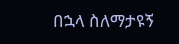በኋላ ስለማታዩኝ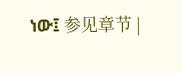ነው፤ 参见章节 |